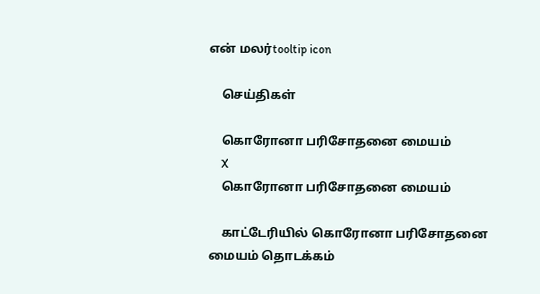என் மலர்tooltip icon

    செய்திகள்

    கொரோனா பரிசோதனை மையம்
    X
    கொரோனா பரிசோதனை மையம்

    காட்டேரியில் கொரோனா பரிசோதனை மையம் தொடக்கம்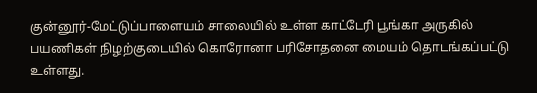குன்னூர்-மேட்டுப்பாளையம் சாலையில் உள்ள காட்டேரி பூங்கா அருகில் பயணிகள் நிழற்குடையில் கொரோனா பரிசோதனை மையம் தொடங்கப்பட்டு உள்ளது.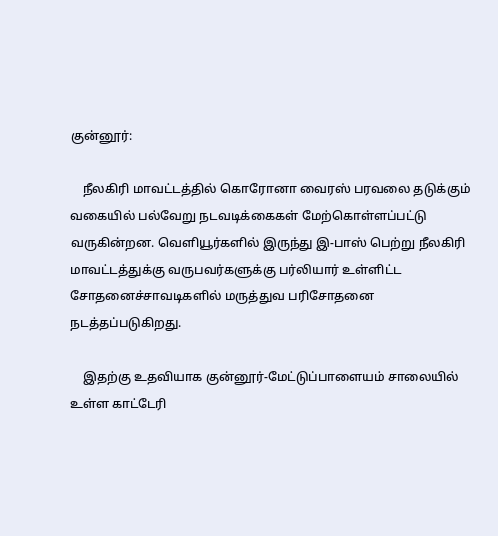குன்னூர்:

    நீலகிரி மாவட்டத்தில் கொரோனா வைரஸ் பரவலை தடுக்கும் வகையில் பல்வேறு நடவடிக்கைகள் மேற்கொள்ளப்பட்டு வருகின்றன. வெளியூர்களில் இருந்து இ-பாஸ் பெற்று நீலகிரி மாவட்டத்துக்கு வருபவர்களுக்கு பர்லியார் உள்ளிட்ட சோதனைச்சாவடிகளில் மருத்துவ பரிசோதனை நடத்தப்படுகிறது.

    இதற்கு உதவியாக குன்னூர்-மேட்டுப்பாளையம் சாலையில் உள்ள காட்டேரி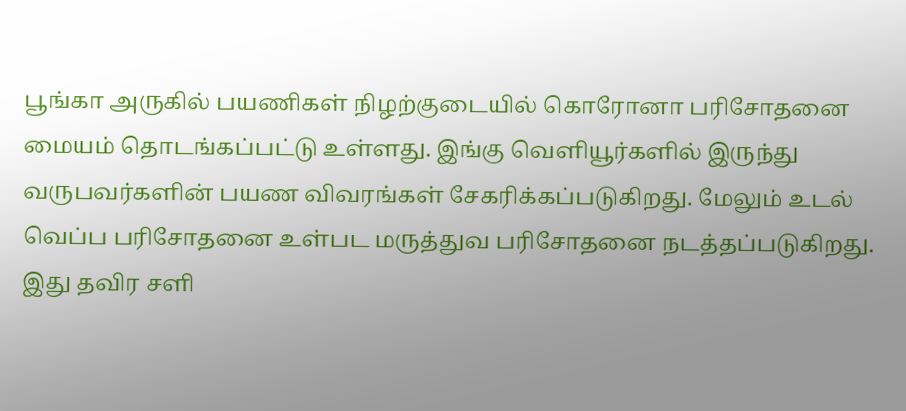பூங்கா அருகில் பயணிகள் நிழற்குடையில் கொரோனா பரிசோதனை மையம் தொடங்கப்பட்டு உள்ளது. இங்கு வெளியூர்களில் இருந்து வருபவர்களின் பயண விவரங்கள் சேகரிக்கப்படுகிறது. மேலும் உடல் வெப்ப பரிசோதனை உள்பட மருத்துவ பரிசோதனை நடத்தப்படுகிறது. இது தவிர சளி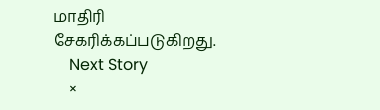மாதிரி சேகரிக்கப்படுகிறது.
    Next Story
    ×